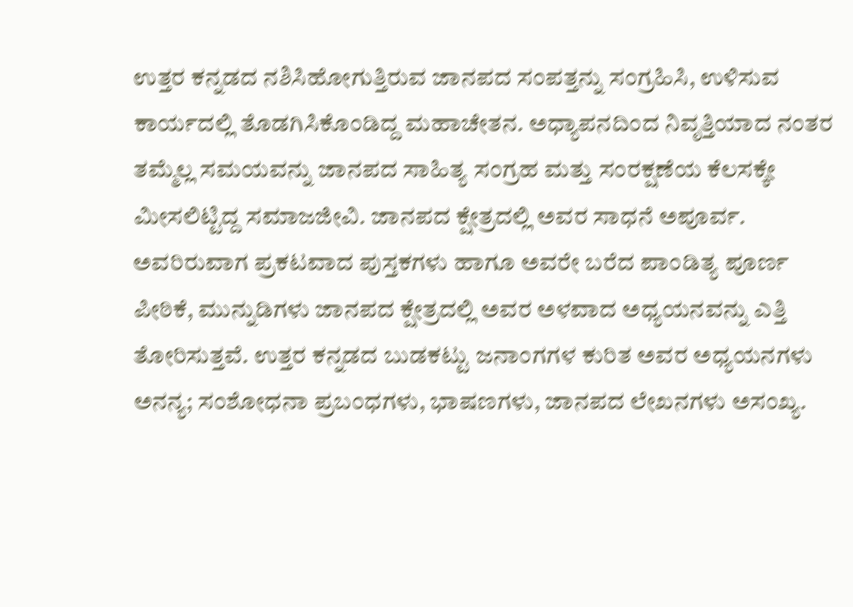ಉತ್ತರ ಕನ್ನಡದ ನಶಿಸಿಹೋಗುತ್ತಿರುವ ಜಾನಪದ ಸಂಪತ್ತನ್ನು ಸಂಗ್ರಹಿಸಿ, ಉಳಿಸುವ ಕಾರ್ಯದಲ್ಲಿ ತೊಡಗಿಸಿಕೊಂಡಿದ್ದ ಮಹಾಚೇತನ. ಅಧ್ಯಾಪನದಿಂದ ನಿವೃತ್ತಿಯಾದ ನಂತರ ತಮ್ಮೆಲ್ಲ ಸಮಯವನ್ನು ಜಾನಪದ ಸಾಹಿತ್ಯ ಸಂಗ್ರಹ ಮತ್ತು ಸಂರಕ್ಷಣೆಯ ಕೆಲಸಕ್ಕೇ ಮೀಸಲಿಟ್ಟಿದ್ದ ಸಮಾಜಜೀವಿ. ಜಾನಪದ ಕ್ಷೇತ್ರದಲ್ಲಿ ಅವರ ಸಾಧನೆ ಅಪೂರ್ವ. ಅವರಿರುವಾಗ ಪ್ರಕಟವಾದ ಪುಸ್ತಕಗಳು ಹಾಗೂ ಅವರೇ ಬರೆದ ಪಾಂಡಿತ್ಯ ಪೂರ್ಣ ಪೀಠಿಕೆ, ಮುನ್ನುಡಿಗಳು ಜಾನಪದ ಕ್ಷೇತ್ರದಲ್ಲಿ ಅವರ ಅಳವಾದ ಅಧ್ಯಯನವನ್ನು ಎತ್ತಿ ತೋರಿಸುತ್ತವೆ. ಉತ್ತರ ಕನ್ನಡದ ಬುಡಕಟ್ಟು ಜನಾಂಗಗಳ ಕುರಿತ ಅವರ ಅಧ್ಯಯನಗಳು ಅನನ್ಯ; ಸಂಶೋಧನಾ ಪ್ರಬಂಧಗಳು, ಭಾಷಣಗಳು, ಜಾನಪದ ಲೇಖನಗಳು ಅಸಂಖ್ಯ.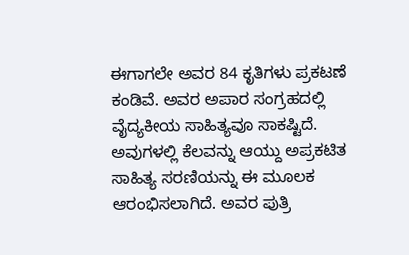ಈಗಾಗಲೇ ಅವರ 84 ಕೃತಿಗಳು ಪ್ರಕಟಣೆ ಕಂಡಿವೆ. ಅವರ ಅಪಾರ ಸಂಗ್ರಹದಲ್ಲಿ ವೈದ್ಯಕೀಯ ಸಾಹಿತ್ಯವೂ ಸಾಕಷ್ಟಿದೆ. ಅವುಗಳಲ್ಲಿ ಕೆಲವನ್ನು ಆಯ್ದು ಅಪ್ರಕಟಿತ ಸಾಹಿತ್ಯ ಸರಣಿಯನ್ನು ಈ ಮೂಲಕ ಆರಂಭಿಸಲಾಗಿದೆ. ಅವರ ಪುತ್ರಿ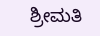ಶ್ರೀಮತಿ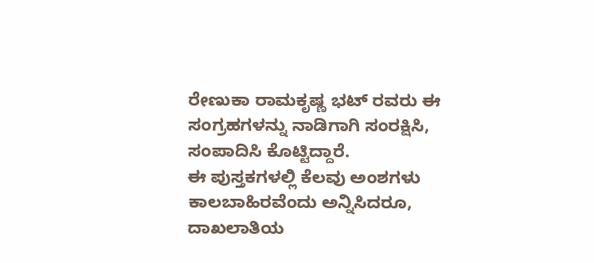ರೇಣುಕಾ ರಾಮಕೃಷ್ಣ ಭಟ್ ರವರು ಈ ಸಂಗ್ರಹಗಳನ್ನು ನಾಡಿಗಾಗಿ ಸಂರಕ್ಷಿಸಿ, ಸಂಪಾದಿಸಿ ಕೊಟ್ಟಿದ್ದಾರೆ.
ಈ ಪುಸ್ತಕಗಳಲ್ಲಿ ಕೆಲವು ಅಂಶಗಳು ಕಾಲಬಾಹಿರವೆಂದು ಅನ್ನಿಸಿದರೂ, ದಾಖಲಾತಿಯ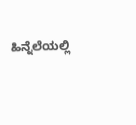ಹಿನ್ನೆಲೆಯಲ್ಲಿ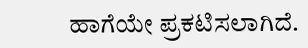ಹಾಗೆಯೇ ಪ್ರಕಟಿಸಲಾಗಿದೆ.